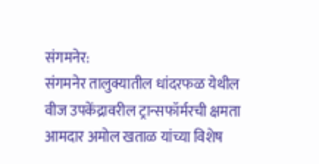संगमनेर:
संगमनेर तालुक्यातील धांदरफळ येथील वीज उपकेंद्रावरील ट्रान्सफॉर्मरची क्षमता आमदार अमोल खताळ यांच्या विशेष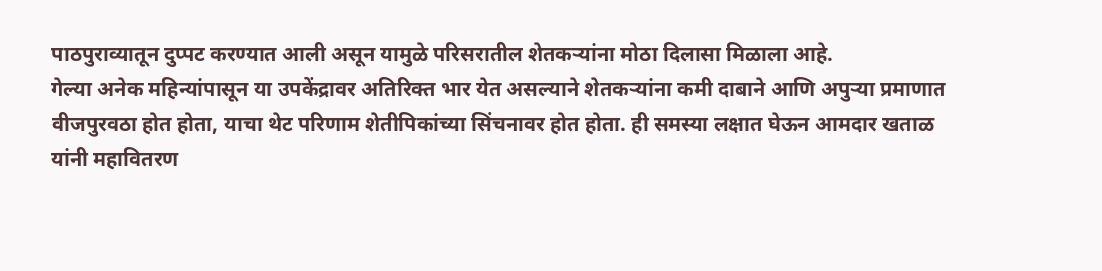पाठपुराव्यातून दुप्पट करण्यात आली असून यामुळे परिसरातील शेतकऱ्यांना मोठा दिलासा मिळाला आहे.
गेल्या अनेक महिन्यांपासून या उपकेंद्रावर अतिरिक्त भार येत असल्याने शेतकऱ्यांना कमी दाबाने आणि अपुऱ्या प्रमाणात वीजपुरवठा होत होता, याचा थेट परिणाम शेतीपिकांच्या सिंचनावर होत होता. ही समस्या लक्षात घेऊन आमदार खताळ यांनी महावितरण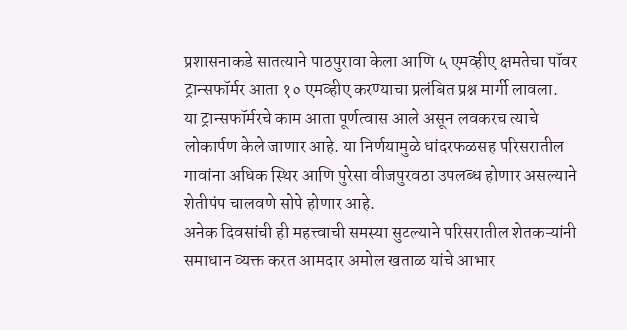प्रशासनाकडे सातत्याने पाठपुरावा केला आणि ५ एमव्हीए क्षमतेचा पॉवर ट्रान्सफॉर्मर आता १० एमव्हीए करण्याचा प्रलंबित प्रश्न मार्गी लावला.
या ट्रान्सफॉर्मरचे काम आता पूर्णत्वास आले असून लवकरच त्याचे लोकार्पण केले जाणार आहे. या निर्णयामुळे धांदरफळसह परिसरातील गावांना अधिक स्थिर आणि पुरेसा वीजपुरवठा उपलब्ध होणार असल्याने शेतीपंप चालवणे सोपे होणार आहे.
अनेक दिवसांची ही महत्त्वाची समस्या सुटल्याने परिसरातील शेतकऱ्यांनी समाधान व्यक्त करत आमदार अमोल खताळ यांचे आभार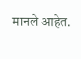मानले आहेत.